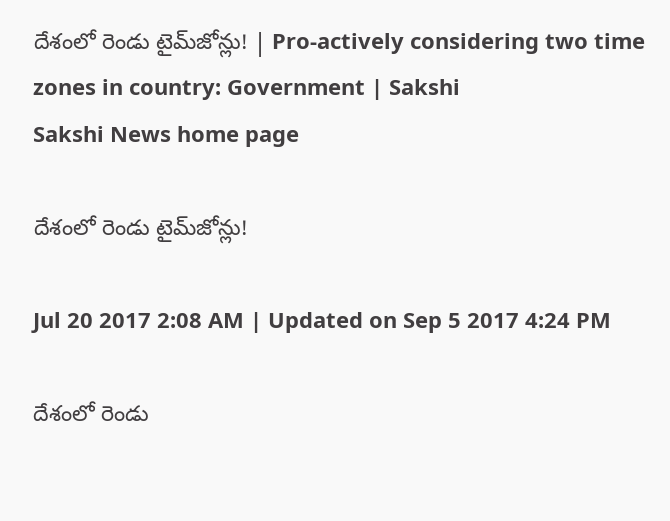దేశంలో రెండు టైమ్‌జోన్లు! | Pro-actively considering two time zones in country: Government | Sakshi
Sakshi News home page

దేశంలో రెండు టైమ్‌జోన్లు!

Jul 20 2017 2:08 AM | Updated on Sep 5 2017 4:24 PM

దేశంలో రెండు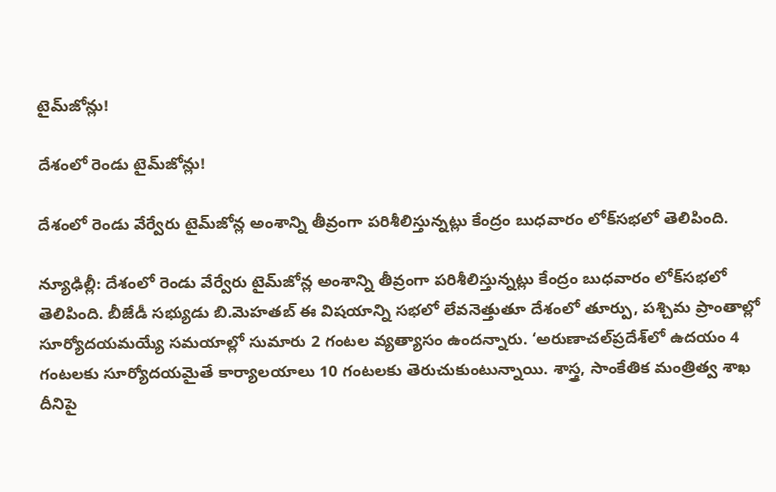టైమ్‌జోన్లు!

దేశంలో రెండు టైమ్‌జోన్లు!

దేశంలో రెండు వేర్వేరు టైమ్‌జోన్ల అంశాన్ని తీవ్రంగా పరిశీలిస్తున్నట్లు కేంద్రం బుధవారం లోక్‌సభలో తెలిపింది.

న్యూఢిల్లీ: దేశంలో రెండు వేర్వేరు టైమ్‌జోన్ల అంశాన్ని తీవ్రంగా పరిశీలిస్తున్నట్లు కేంద్రం బుధవారం లోక్‌సభలో తెలిపింది. బీజేడీ సభ్యుడు బి.మెహతబ్‌ ఈ విషయాన్ని సభలో లేవనెత్తుతూ దేశంలో తూర్పు, పశ్చిమ ప్రాంతాల్లో సూర్యోదయమయ్యే సమయాల్లో సుమారు 2 గంటల వ్యత్యాసం ఉందన్నారు. ‘అరుణాచల్‌ప్రదేశ్‌లో ఉదయం 4 గంటలకు సూర్యోదయమైతే కార్యాలయాలు 10 గంటలకు తెరుచుకుంటున్నాయి. శాస్త్ర, సాంకేతిక మంత్రిత్వ శాఖ దీనిపై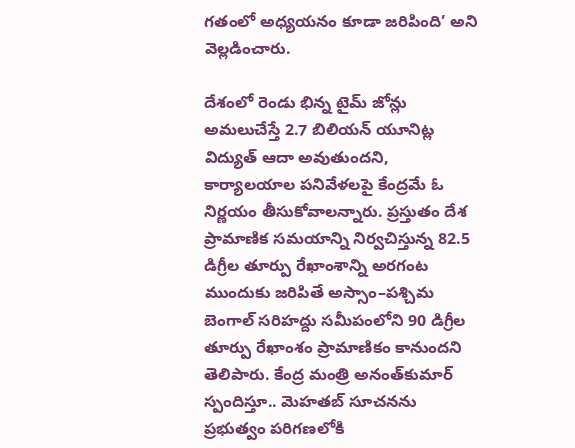గతంలో అధ్యయనం కూడా జరిపింది’ అని వెల్లడించారు.

దేశంలో రెండు భిన్న టైమ్‌ జోన్లు అమలుచేస్తే 2.7 బిలియన్‌ యూనిట్ల విద్యుత్‌ ఆదా అవుతుందని, కార్యాలయాల పనివేళలపై కేంద్రమే ఓ నిర్ణయం తీసుకోవాలన్నారు. ప్రస్తుతం దేశ ప్రామాణిక సమయాన్ని నిర్వచిస్తున్న 82.5 డిగ్రీల తూర్పు రేఖాంశాన్ని అరగంట ముందుకు జరిపితే అస్సాం–పశ్చిమ బెంగాల్‌ సరిహద్దు సమీపంలోని 90 డిగ్రీల తూర్పు రేఖాంశం ప్రామాణికం కానుందని తెలిపారు. కేంద్ర మంత్రి అనంత్‌కుమార్‌ స్పందిస్తూ.. మెహతబ్‌ సూచనను ప్రభుత్వం పరిగణలోకి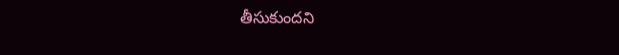తీసుకుందని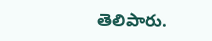తెలిపారు.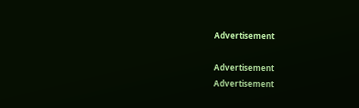Advertisement

Advertisement
Advertisement